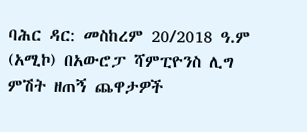ባሕር ዳር: መስከረም 20/2018 ዓ.ም (አሚኮ) በአውሮፓ ሻምፒዮንስ ሊግ ምሽት ዘጠኝ ጨዋታዎች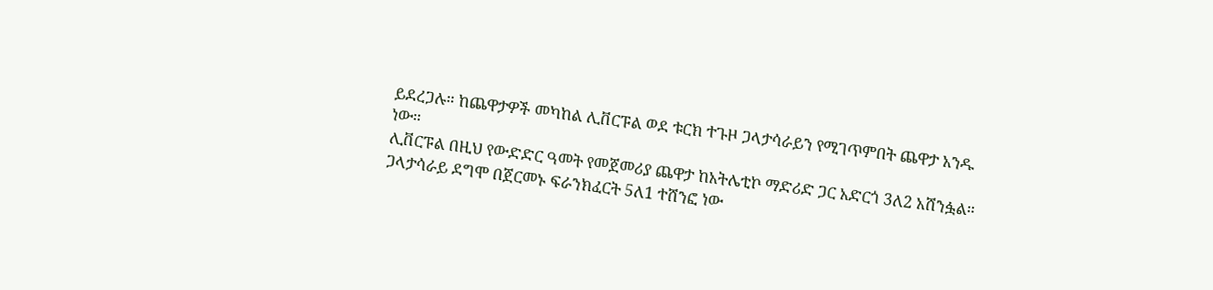ይደረጋሉ። ከጨዋታዎች መካከል ሊቨርፑል ወደ ቱርክ ተጉዞ ጋላታሳራይን የሚገጥምበት ጨዋታ አንዱ ነው።
ሊቨርፑል በዚህ የውድድር ዓመት የመጀመሪያ ጨዋታ ከአትሌቲኮ ማድሪድ ጋር አድርጎ 3ለ2 አሸንፏል። ጋላታሳራይ ደግሞ በጀርመኑ ፍራንክፈርት 5ለ1 ተሸንፎ ነው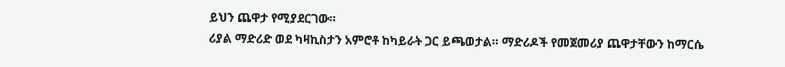ይህን ጨዋታ የሚያደርገው።
ሪያል ማድሪድ ወደ ካዛኪስታን አምሮቶ ከካይራት ጋር ይጫወታል። ማድሪዶች የመጀመሪያ ጨዋታቸውን ከማርሴ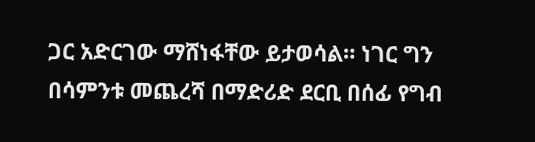ጋር አድርገው ማሸነፋቸው ይታወሳል። ነገር ግን በሳምንቱ መጨረሻ በማድሪድ ደርቢ በሰፊ የግብ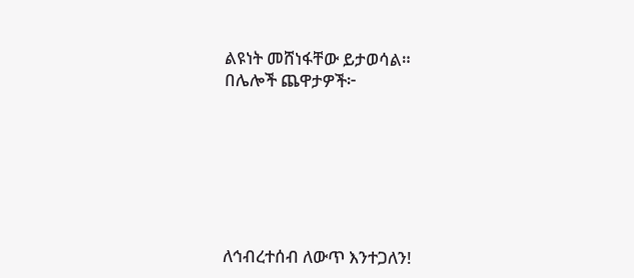ልዩነት መሸነፋቸው ይታወሳል።
በሌሎች ጨዋታዎች፦







ለኅብረተሰብ ለውጥ እንተጋለን!